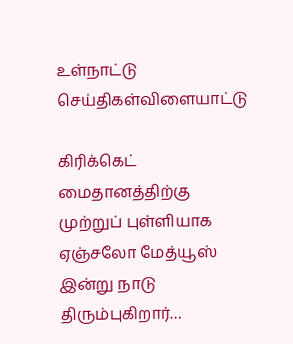உள்நாட்டு செய்திகள்விளையாட்டு

கிரிக்கெட் மைதானத்திற்கு முற்றுப் புள்ளியாக ஏஞ்சலோ மேத்யூஸ் இன்று நாடு திரும்புகிறார்…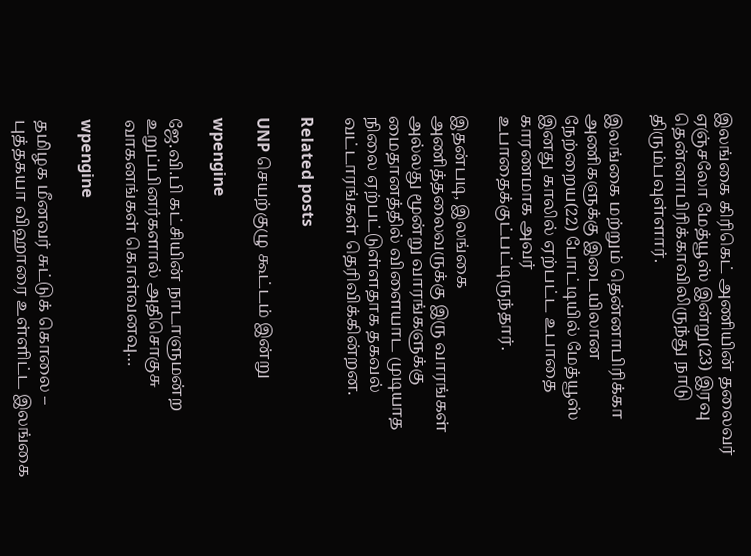இலங்கை கிரிகெட் அணியின் தலைவர் ஏஞ்சலோ மேத்யூஸ் இன்று(23) இரவு தென்னாபிரிக்காவிலிருந்து நாடு திரும்பவுள்ளார்.

இலங்கை மற்றும் தென்னாபிரிக்கா அணிகளுக்கு இடையிலான நேற்றைய(22) போட்டியில் மேத்யூஸ் இனது காலில் ஏற்பட்ட உபாதை காரணமாக அவர் உபாதைக்குட்பட்டிருந்தார்.

இதன்படி, இலங்கை அணித்தலைவருக்கு இரு வாரங்கள் அல்லது மூன்று வாரங்களுக்கு மைதானத்தில் விளையாட முடியாத நிலை ஏற்பட்டுள்ளதாக தகவல் வட்டாரங்கள் தெரிவிக்கின்றன.

Related posts

UNP செயற்குழு கூட்டம் இன்று

wpengine

ஜே.வி.பி கட்சியின் நாடாளுமன்ற உறுப்பினர்களால் அதிசொகுசு வாகனங்கள் கொள்வனவு…

wpengine

தமிழக மீனவர் சுட்டுக் கொலை – புத்தகயா விஹாரை உள்ளிட்ட இலங்கை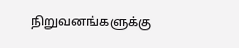நிறுவனங்களுக்கு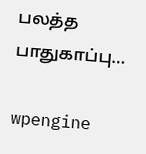பலத்த பாதுகாப்பு…

wpengine